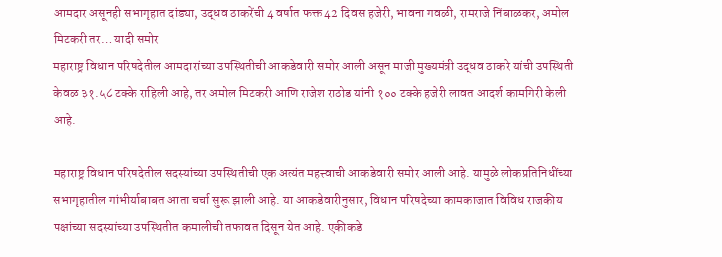आमदार असूनही सभागृहात दांड्या, उद्धव ठाकरेंची 4 वर्षात फक्त 42 दिवस हजेरी, भावना गवळी, रामराजे निंबाळकर, अमोल मिटकरी तर… यादी समोर
महाराष्ट्र विधान परिषदेतील आमदारांच्या उपस्थितीची आकडेवारी समोर आली असून माजी मुख्यमंत्री उद्धव ठाकरे यांची उपस्थिती केवळ ३१.५८ टक्के राहिली आहे, तर अमोल मिटकरी आणि राजेश राठोड यांनी १०० टक्के हजेरी लावत आदर्श कामगिरी केली आहे.

महाराष्ट्र विधान परिषदेतील सदस्यांच्या उपस्थितीची एक अत्यंत महत्त्वाची आकडेवारी समोर आली आहे. यामुळे लोकप्रतिनिधींच्या सभागृहातील गांभीर्याबाबत आता चर्चा सुरू झाली आहे. या आकडेवारीनुसार, विधान परिषदेच्या कामकाजात विविध राजकीय पक्षांच्या सदस्यांच्या उपस्थितीत कमालीची तफावत दिसून येत आहे. एकीकडे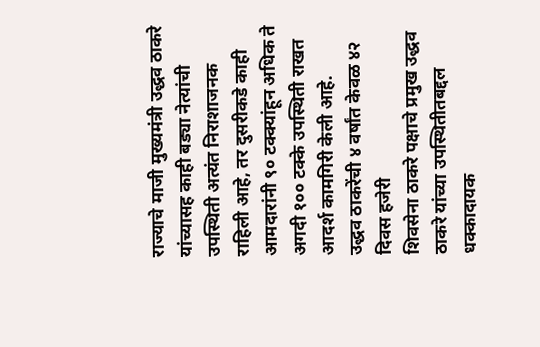राज्याचे माजी मुख्यमंत्री उद्धव ठाकरे यांच्यासह काही बड्या नेत्यांची उपस्थिती अत्यंत निराशाजनक राहिली आहे, तर दुसरीकडे काही आमदारांनी ९० टक्क्यांहून अधिक ते अगदी १०० टक्के उपस्थिती राखत आदर्श कामगिरी केली आहे.
उद्धव ठाकरेंची ४ वर्षांत केवळ ४२ दिवस हजेरी
शिवसेना ठाकरे पक्षाचे प्रमुख उद्धव ठाकरे यांच्या उपस्थितीतबद्दल धक्कादायक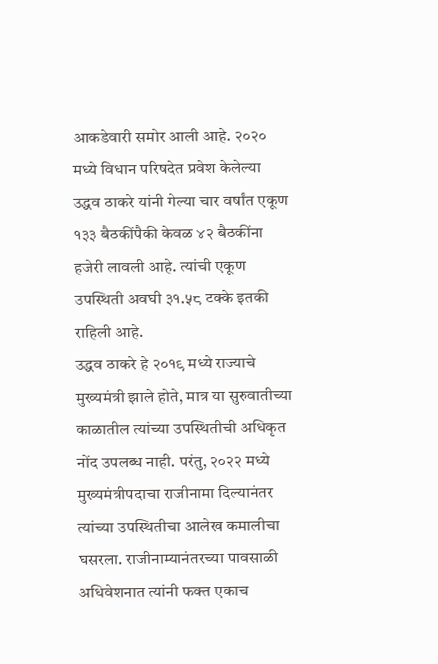आकडेवारी समोर आली आहे. २०२० मध्ये विधान परिषदेत प्रवेश केलेल्या उद्धव ठाकरे यांनी गेल्या चार वर्षांत एकूण १३३ बैठकींपैकी केवळ ४२ बैठकींना हजेरी लावली आहे. त्यांची एकूण उपस्थिती अवघी ३१.५८ टक्के इतकी राहिली आहे.
उद्धव ठाकरे हे २०१९ मध्ये राज्याचे मुख्यमंत्री झाले होते, मात्र या सुरुवातीच्या काळातील त्यांच्या उपस्थितीची अधिकृत नोंद उपलब्ध नाही. परंतु, २०२२ मध्ये मुख्यमंत्रीपदाचा राजीनामा दिल्यानंतर त्यांच्या उपस्थितीचा आलेख कमालीचा घसरला. राजीनाम्यानंतरच्या पावसाळी अधिवेशनात त्यांनी फक्त एकाच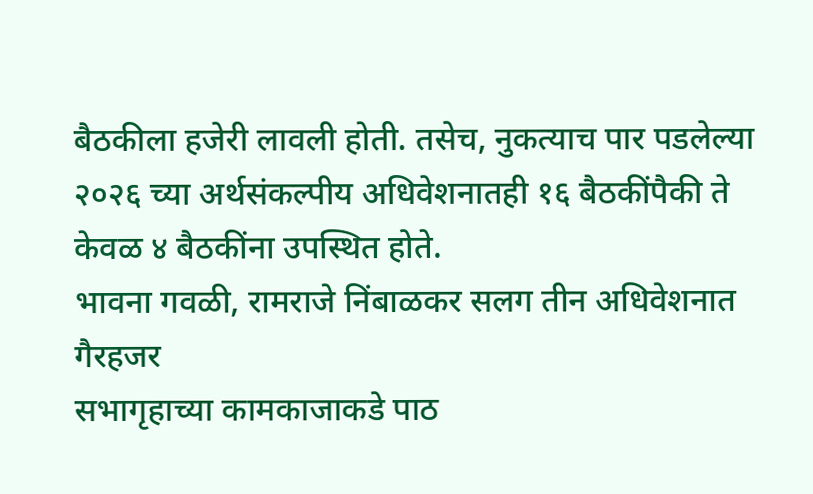बैठकीला हजेरी लावली होती. तसेच, नुकत्याच पार पडलेल्या २०२६ च्या अर्थसंकल्पीय अधिवेशनातही १६ बैठकींपैकी ते केवळ ४ बैठकींना उपस्थित होते.
भावना गवळी, रामराजे निंबाळकर सलग तीन अधिवेशनात गैरहजर
सभागृहाच्या कामकाजाकडे पाठ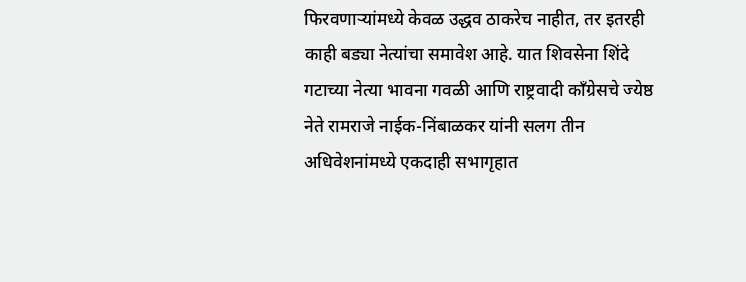फिरवणाऱ्यांमध्ये केवळ उद्धव ठाकरेच नाहीत, तर इतरही काही बड्या नेत्यांचा समावेश आहे. यात शिवसेना शिंदे गटाच्या नेत्या भावना गवळी आणि राष्ट्रवादी काँग्रेसचे ज्येष्ठ नेते रामराजे नाईक-निंबाळकर यांनी सलग तीन अधिवेशनांमध्ये एकदाही सभागृहात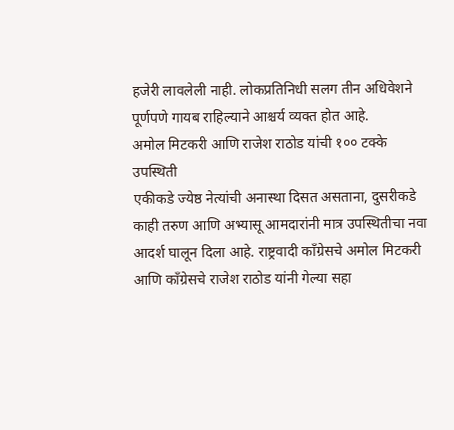हजेरी लावलेली नाही. लोकप्रतिनिधी सलग तीन अधिवेशने पूर्णपणे गायब राहिल्याने आश्चर्य व्यक्त होत आहे.
अमोल मिटकरी आणि राजेश राठोड यांची १०० टक्के उपस्थिती
एकीकडे ज्येष्ठ नेत्यांची अनास्था दिसत असताना, दुसरीकडे काही तरुण आणि अभ्यासू आमदारांनी मात्र उपस्थितीचा नवा आदर्श घालून दिला आहे. राष्ट्रवादी काँग्रेसचे अमोल मिटकरी आणि काँग्रेसचे राजेश राठोड यांनी गेल्या सहा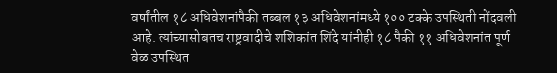वर्षांतील १८ अधिवेशनांपैकी तब्बल १३ अधिवेशनांमध्ये १०० टक्के उपस्थिती नोंदवली आहे. त्यांच्यासोबतच राष्ट्रवादीचे शशिकांत शिंदे यांनीही १८ पैकी ११ अधिवेशनांत पूर्ण वेळ उपस्थित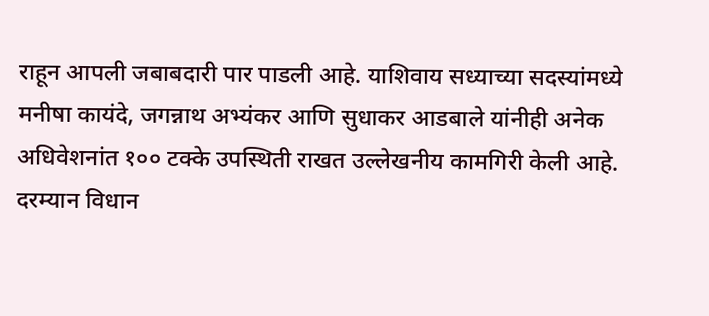राहून आपली जबाबदारी पार पाडली आहे. याशिवाय सध्याच्या सदस्यांमध्ये मनीषा कायंदे, जगन्नाथ अभ्यंकर आणि सुधाकर आडबाले यांनीही अनेक अधिवेशनांत १०० टक्के उपस्थिती राखत उल्लेखनीय कामगिरी केली आहे.
दरम्यान विधान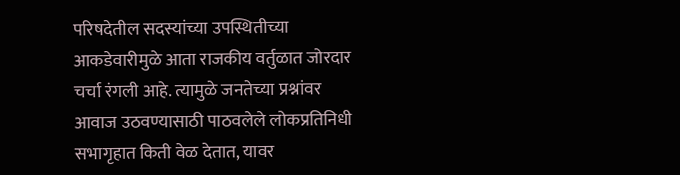परिषदेतील सदस्यांच्या उपस्थितीच्या आकडेवारीमुळे आता राजकीय वर्तुळात जोरदार चर्चा रंगली आहे. त्यामुळे जनतेच्या प्रश्नांवर आवाज उठवण्यासाठी पाठवलेले लोकप्रतिनिधी सभागृहात किती वेळ देतात, यावर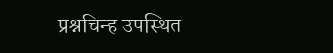प्रश्नचिन्ह उपस्थित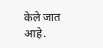केले जात आहे.